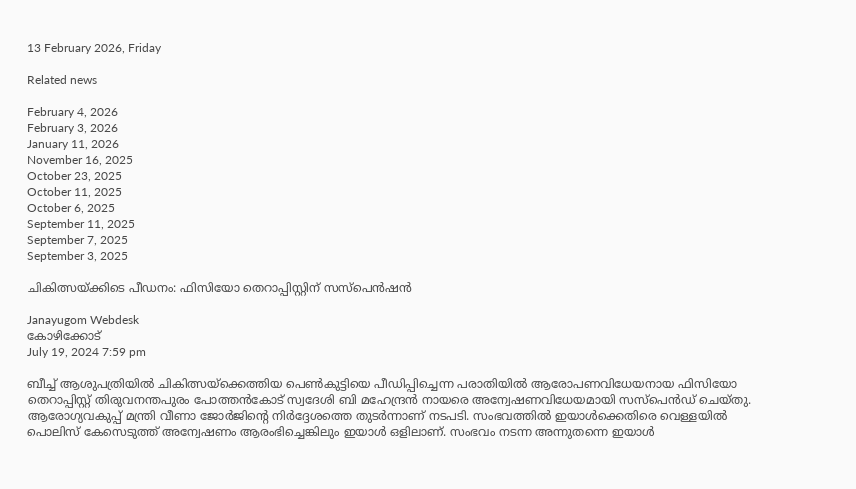13 February 2026, Friday

Related news

February 4, 2026
February 3, 2026
January 11, 2026
November 16, 2025
October 23, 2025
October 11, 2025
October 6, 2025
September 11, 2025
September 7, 2025
September 3, 2025

ചികിത്സയ്ക്കിടെ പീഡനം: ഫിസിയോ തെറാപ്പിസ്റ്റിന് സസ്പെന്‍ഷന്‍

Janayugom Webdesk
കോഴിക്കോട്
July 19, 2024 7:59 pm

ബീച്ച് ആശുപത്രിയിൽ ചികിത്സയ്ക്കെത്തിയ പെൺകുട്ടിയെ പീഡിപ്പിച്ചെന്ന പരാതിയിൽ ആരോപണവിധേയനായ ഫിസിയോ തെറാപ്പിസ്റ്റ് തിരുവനന്തപുരം പോത്തൻകോട് സ്വദേശി ബി മഹേന്ദ്രൻ നായരെ അന്വേഷണവിധേയമായി സസ്പെൻഡ് ചെയ്തു. ആരോഗ്യവകുപ്പ് മന്ത്രി വീണാ ജോർജിന്റെ നിർദ്ദേശത്തെ തുടർന്നാണ് നടപടി. സംഭവത്തിൽ ഇയാൾക്കെതിരെ വെള്ളയിൽ പൊലിസ് കേസെടുത്ത് അന്വേഷണം ആരംഭിച്ചെങ്കിലും ഇയാൾ ഒളിലാണ്. സംഭവം നടന്ന അന്നുതന്നെ ഇയാൾ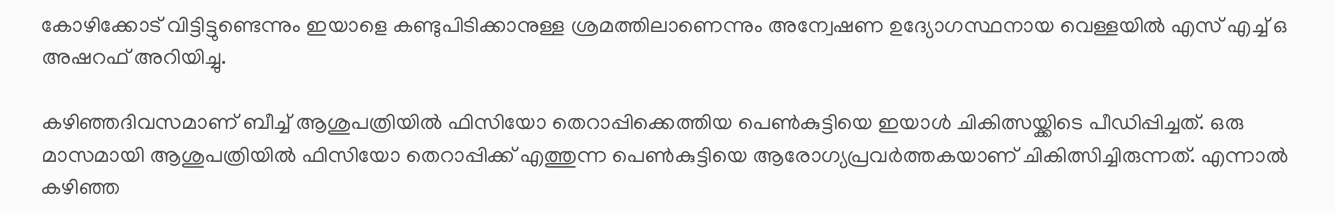കോഴിക്കോട് വിട്ടിട്ടുണ്ടെന്നും ഇയാളെ കണ്ടുപിടിക്കാനുള്ള ശ്രമത്തിലാണെന്നും അന്വേഷണ ഉദ്യോഗസ്ഥനായ വെള്ളയിൽ എസ് എച്ച് ഒ അഷറഫ് അറിയിച്ചു.

കഴിഞ്ഞദിവസമാണ് ബീച്ച് ആശുപത്രിയിൽ ഫിസിയോ തെറാപ്പിക്കെത്തിയ പെൺകുട്ടിയെ ഇയാൾ ചികിത്സയ്ക്കിടെ പീഡിപ്പിച്ചത്. ഒരു മാസമായി ആശുപത്രിയിൽ ഫിസിയോ തെറാപ്പിക്ക് എത്തുന്ന പെൺകുട്ടിയെ ആരോഗ്യപ്രവർത്തകയാണ് ചികിത്സിച്ചിരുന്നത്. എന്നാൽ കഴിഞ്ഞ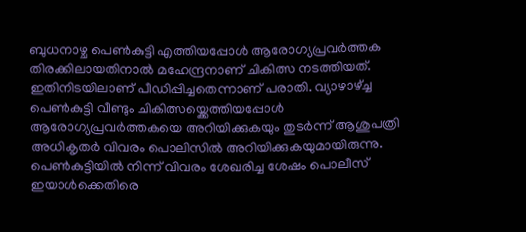ബുധനാഴ്ച പെൺകുട്ടി എത്തിയപ്പോൾ ആരോഗ്യപ്രവർത്തക തിരക്കിലായതിനാൽ മഹേന്ദ്രനാണ് ചികിത്സ നടത്തിയത്. ഇതിനിടയിലാണ് പീഡിപ്പിച്ചതെന്നാണ് പരാതി. വ്യാഴാഴ്ച്ച പെൺകുട്ടി വീണ്ടും ചികിത്സയ്ക്കെത്തിയപ്പോൾ ആരോഗ്യപ്രവർത്തകയെ അറിയിക്കുകയും തുടർന്ന് ആശുപത്രി അധികൃതർ വിവരം പൊലിസിൽ അറിയിക്കുകയുമായിരുന്നു. പെൺകുട്ടിയിൽ നിന്ന് വിവരം ശേഖരിച്ച ശേഷം പൊലീസ് ഇയാൾക്കെതിരെ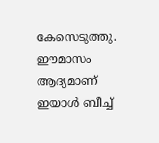കേസെടുത്തു. ഈമാസം ആദ്യമാണ് ഇയാൾ ബീച്ച്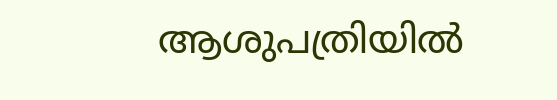ആശുപത്രിയിൽ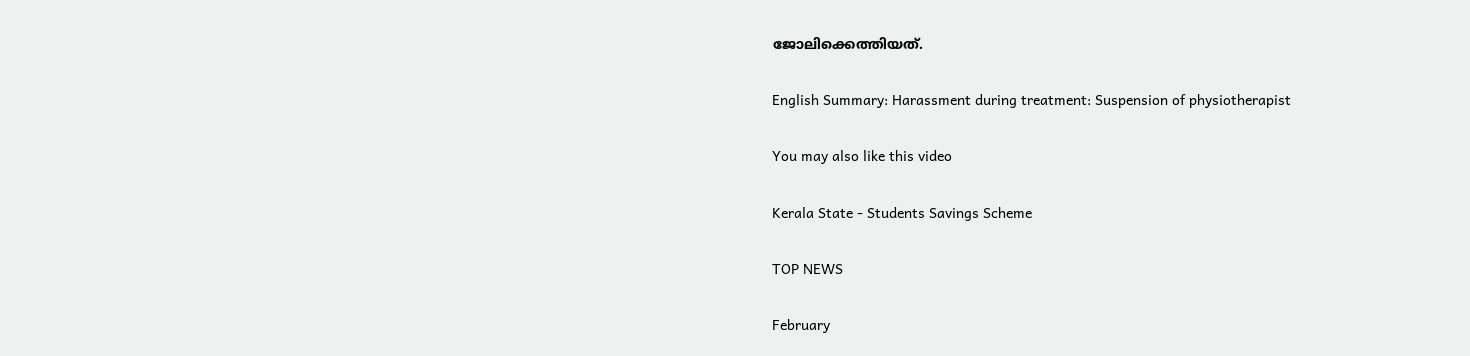ജോലിക്കെത്തിയത്.

English Summary: Harassment during treatment: Suspension of physiotherapist

You may also like this video

Kerala State - Students Savings Scheme

TOP NEWS

February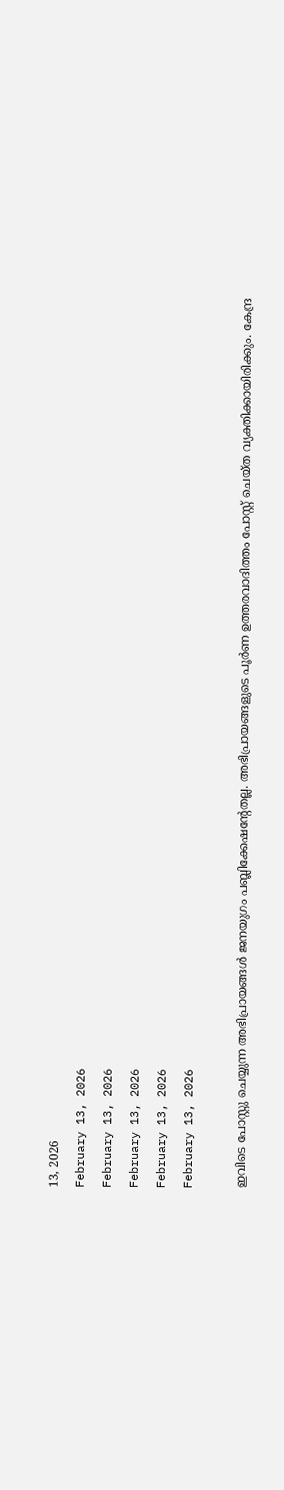13, 2026
February 13, 2026
February 13, 2026
February 13, 2026
February 13, 2026
February 13, 2026

ഇവിടെ പോസ്റ്റു ചെയ്യുന്ന അഭിപ്രായങ്ങള്‍ ജനയുഗം പബ്ലിക്കേഷന്റേതല്ല. അഭിപ്രായങ്ങളുടെ പൂര്‍ണ ഉത്തരവാദിത്തം പോസ്റ്റ് ചെയ്ത വ്യക്തിക്കായിരിക്കും. കേന്ദ്ര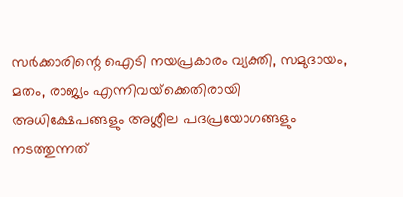സര്‍ക്കാരിന്റെ ഐടി നയപ്രകാരം വ്യക്തി, സമുദായം, മതം, രാജ്യം എന്നിവയ്‌ക്കെതിരായി അധിക്ഷേപങ്ങളും അശ്ലീല പദപ്രയോഗങ്ങളും നടത്തുന്നത്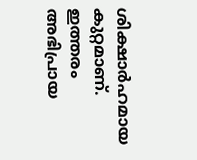ശിക്ഷാര്‍ഹമായ കുറ്റമാണ്. ഇത്തരം അഭിപ്രായ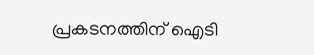പ്രകടനത്തിന് ഐടി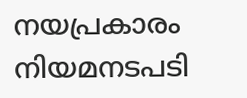നയപ്രകാരം നിയമനടപടി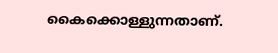കൈക്കൊള്ളുന്നതാണ്.